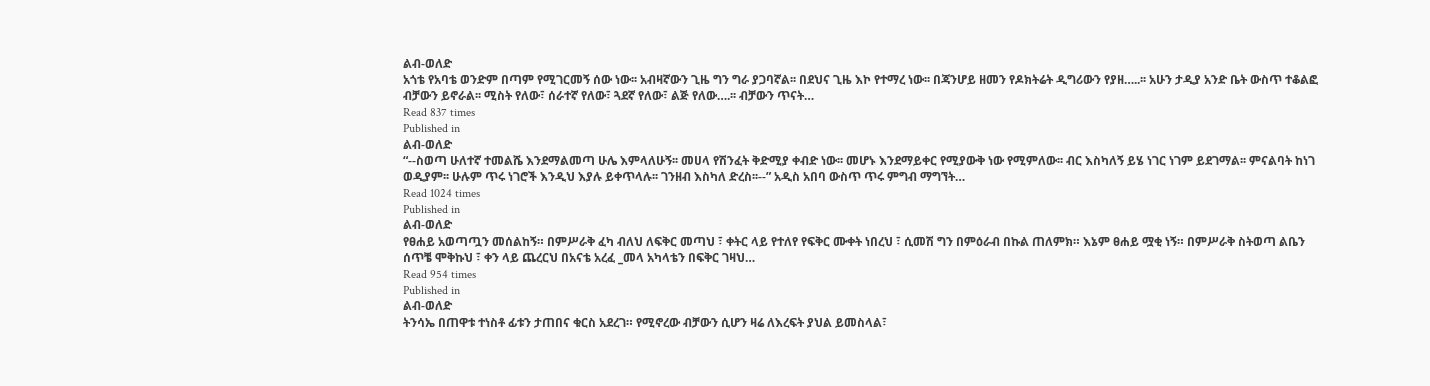ልብ-ወለድ
አጎቴ የአባቴ ወንድም በጣም የሚገርመኝ ሰው ነው፡፡ አብዛኛውን ጊዜ ግን ግራ ያጋባኛል፡፡ በደህና ጊዜ እኮ የተማረ ነው፡፡ በጃንሆይ ዘመን የዶክትሬት ዲግሪውን የያዘ…..፡፡ አሁን ታዲያ አንድ ቤት ውስጥ ተቆልፎ ብቻውን ይኖራል፡፡ ሚስት የለው፣ ሰራተኛ የለው፣ ጓደኛ የለው፣ ልጅ የለው….፡፡ ብቻውን ጥናት…
Read 837 times
Published in
ልብ-ወለድ
“--ስወጣ ሁለተኛ ተመልሼ እንደማልመጣ ሁሌ እምላለሁኝ፡፡ መሀላ የሽንፈት ቅድሚያ ቀብድ ነው፡፡ መሆኑ እንደማይቀር የሚያውቅ ነው የሚምለው፡፡ ብር እስካለኝ ይሄ ነገር ነገም ይደገማል፡፡ ምናልባት ከነገ ወዲያም፡፡ ሁሉም ጥሩ ነገሮች እንዲህ እያሉ ይቀጥላሉ፡፡ ገንዘብ እስካለ ድረስ፡፡--” አዲስ አበባ ውስጥ ጥሩ ምግብ ማግኘት…
Read 1024 times
Published in
ልብ-ወለድ
የፀሐይ አወጣጧን መሰልከኝ። በምሥራቅ ፈካ ብለህ ለፍቅር መጣህ ፣ ቀትር ላይ የተለየ የፍቅር ሙቀት ነበረህ ፣ ሲመሽ ግን በምዕራብ በኩል ጠለምክ። እኔም ፀሐይ ሟቂ ነኝ። በምሥራቅ ስትወጣ ልቤን ሰጥቼ ሞቅኩህ ፣ ቀን ላይ ጨረርህ በአናቴ አረፈ _መላ አካላቴን በፍቅር ገዛህ…
Read 954 times
Published in
ልብ-ወለድ
ትንሳኤ በጠዋቱ ተነስቶ ፊቱን ታጠበና ቁርስ አደረገ። የሚኖረው ብቻውን ሲሆን ዛሬ ለእረፍት ያህል ይመስላል፣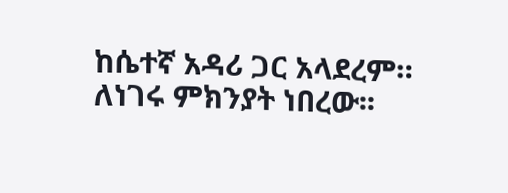ከሴተኛ አዳሪ ጋር አላደረም። ለነገሩ ምክንያት ነበረው፡፡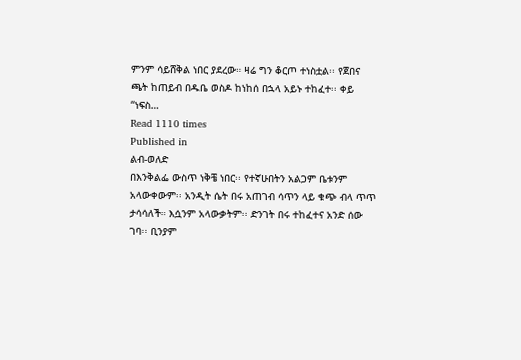ምንም ሳይሸቅል ነበር ያደረው። ዛሬ ግን ቆርጦ ተነስቷል፡፡ የጀበና ጫት ከጠይብ በዱቤ ወስዶ ከነከሰ በኋላ አይኑ ተከፈተ፡፡ ቀይ “ነፍስ…
Read 1110 times
Published in
ልብ-ወለድ
በእንቅልፌ ውስጥ ነቅቼ ነበር፡፡ የተኛሁበትን አልጋም ቤቱንም አላውቀውም፡፡ አንዲት ሴት በሩ አጠገብ ሳጥን ላይ ቁጭ ብላ ጥጥ ታሳሳለች። እሷንም አላውቃትም፡፡ ድንገት በሩ ተከፈተና አንድ ሰው ገባ፡፡ ቢንያም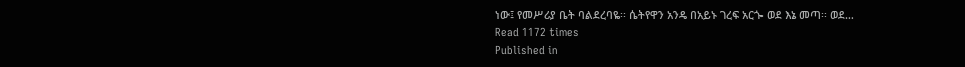ነው፤ የመሥሪያ ቤት ባልደረባዬ፡፡ ሴትየዋን አንዴ በአይኑ ገረፍ አርጐ ወደ እኔ መጣ፡፡ ወደ…
Read 1172 times
Published in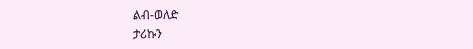ልብ-ወለድ
ታሪኩን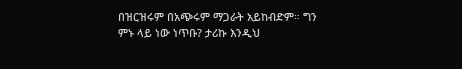በዝርዝሩም በአጭሩም ማጋራት አይከብድም። ግን ምኑ ላይ ነው ነጥቡ? ታሪኩ እንዲህ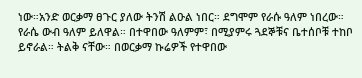ነው።አንድ ወርቃማ ፀጉር ያለው ትንሽ ልዑል ነበር። ደግሞም የራሱ ዓለም ነበረው። የራሴ ውብ ዓለም ይለዋል። በተዋበው ዓለምም፣ በሚያምሩ ጓደኞቹና ቤተሰቦቹ ተከቦ ይኖራል። ትልቅ ናቸው። በወርቃማ ኩሬዎች የተዋበው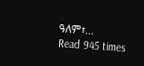ዓለም፣…
Read 945 times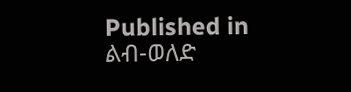Published in
ልብ-ወለድ